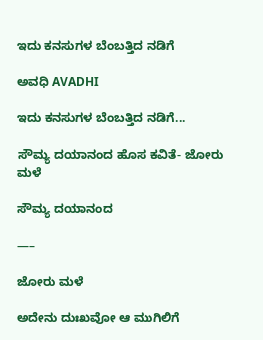ಇದು ಕನಸುಗಳ ಬೆಂಬತ್ತಿದ ನಡಿಗೆ‍

ಅವಧಿ AVADHI

ಇದು ಕನಸುಗಳ ಬೆಂಬತ್ತಿದ ನಡಿಗೆ...

ಸೌಮ್ಯ ದಯಾನಂದ ಹೊಸ ಕವಿತೆ- ಜೋರು ಮಳೆ

ಸೌಮ್ಯ ದಯಾನಂದ

—–

ಜೋರು ಮಳೆ

ಅದೇನು ದುಃಖವೋ ಆ ಮುಗಿಲಿಗೆ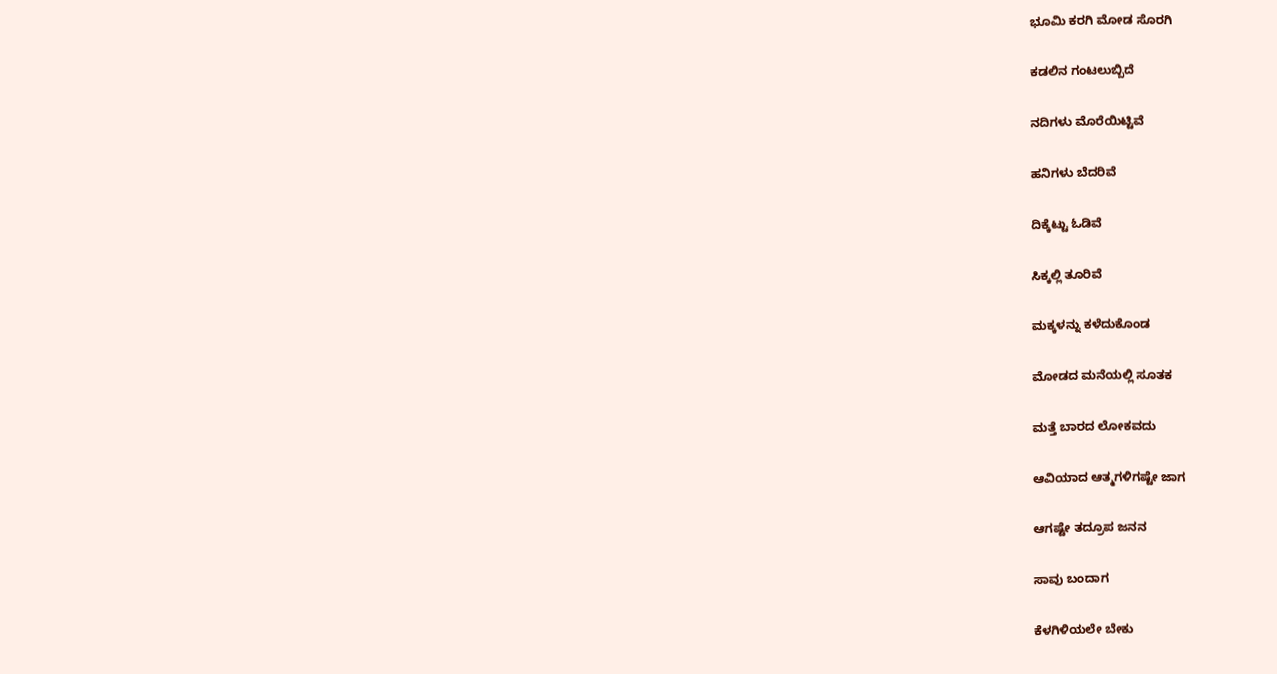ಭೂಮಿ ಕರಗಿ ಮೋಡ ಸೊರಗಿ

ಕಡಲಿನ ಗಂಟಲುಬ್ಬಿದೆ

ನದಿಗಳು ಮೊರೆಯಿಟ್ಟಿವೆ

ಹನಿಗಳು ಬೆದರಿವೆ

ದಿಕ್ಕೆಟ್ಟು ಓಡಿವೆ

ಸಿಕ್ಕಲ್ಲಿ ತೂರಿವೆ

ಮಕ್ಕಳನ್ನು ಕಳೆದುಕೊಂಡ

ಮೋಡದ ಮನೆಯಲ್ಲಿ ಸೂತಕ

ಮತ್ತೆ ಬಾರದ ಲೋಕವದು

ಆವಿಯಾದ ಆತ್ಮಗಳಿಗಷ್ಟೇ ಜಾಗ

ಆಗಷ್ಟೇ ತದ್ರೂಪ ಜನನ

ಸಾವು ಬಂದಾಗ

ಕೆಳಗಿಳಿಯಲೇ ಬೇಕು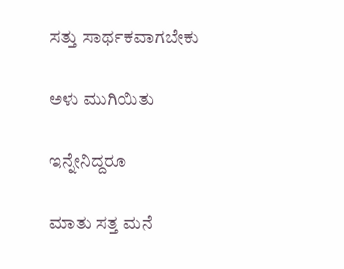ಸತ್ತು ಸಾರ್ಥಕವಾಗಬೇಕು

ಅಳು ಮುಗಿಯಿತು

ಇನ್ನೇನಿದ್ದರೂ

ಮಾತು ಸತ್ತ ಮನೆ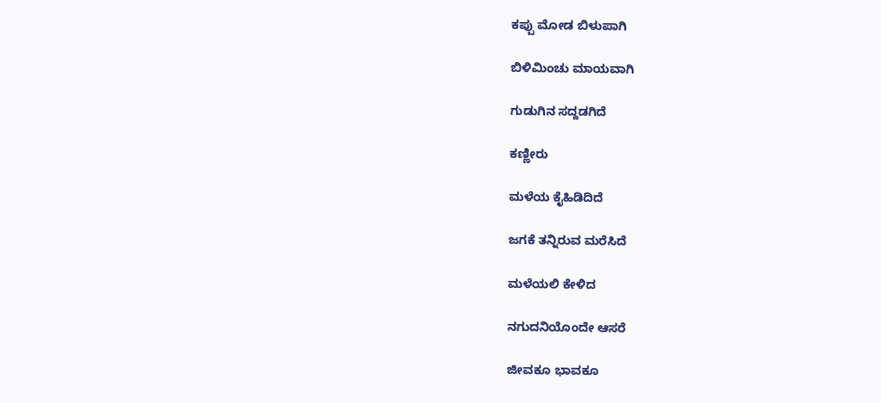ಕಪ್ಪು ಮೋಡ ಬಿಳುಪಾಗಿ

ಬಿಳಿಮಿಂಚು ಮಾಯವಾಗಿ

ಗುಡುಗಿನ ಸದ್ದಡಗಿದೆ

ಕಣ್ಣೀರು

ಮಳೆಯ ಕೈಹಿಡಿದಿದೆ

ಜಗಕೆ ತನ್ನಿರುವ ಮರೆಸಿದೆ

ಮಳೆಯಲಿ ಕೇಳಿದ

ನಗುದನಿಯೊಂದೇ ಆಸರೆ

ಜೀವಕೂ ಭಾವಕೂ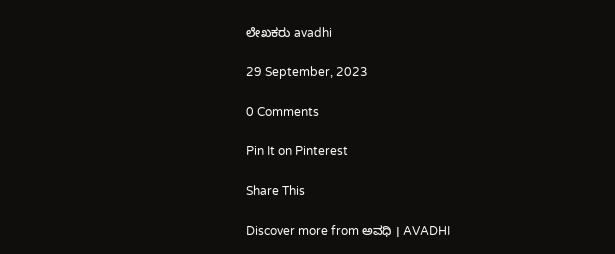ಲೇಖಕರು avadhi

29 September, 2023

0 Comments

Pin It on Pinterest

Share This

Discover more from ಅವಧಿ । AVADHI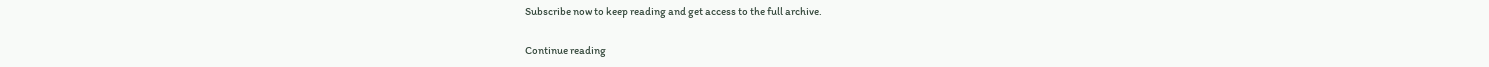Subscribe now to keep reading and get access to the full archive.

Continue reading